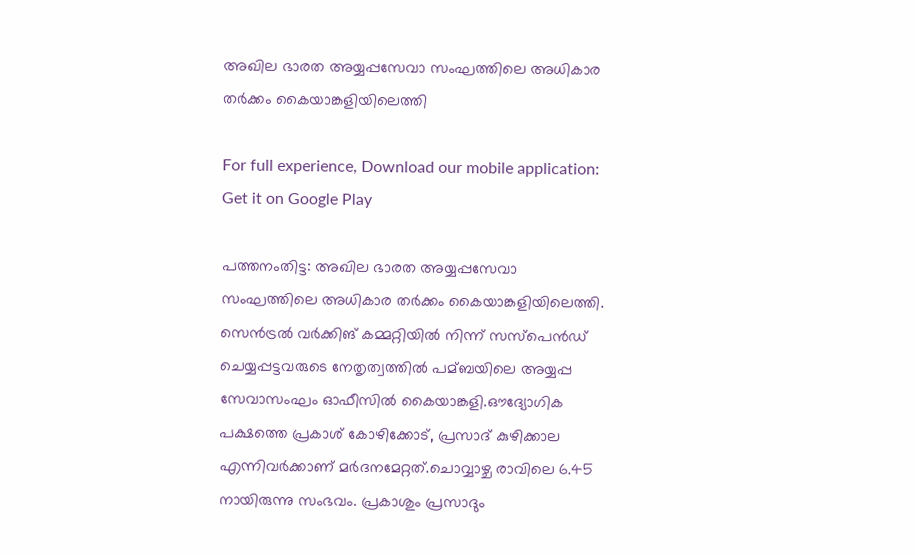അഖില ഭാരത അയ്യപ്പസേവാ സംഘത്തിലെ അധികാര തര്‍ക്കം കൈയാങ്കളിയിലെത്തി

For full experience, Download our mobile application:
Get it on Google Play

പത്തനംതിട്ട: അഖില ഭാരത അയ്യപ്പസേവാ സംഘത്തിലെ അധികാര തര്‍ക്കം കൈയാങ്കളിയിലെത്തി. സെന്‍ട്രല്‍ വര്‍ക്കിങ് കമ്മറ്റിയില്‍ നിന്ന് സസ്‌പെന്‍ഡ് ചെയ്യപ്പട്ടവരുടെ നേതൃത്വത്തില്‍ പമ്ബയിലെ അയ്യപ്പ സേവാസംഘം ഓഫീസില്‍ കൈയാങ്കളി.ഔദ്യോഗിക പക്ഷത്തെ പ്രകാശ് കോഴിക്കോട്, പ്രസാദ് കുഴിക്കാല എന്നിവര്‍ക്കാണ് മര്‍ദനമേറ്റത്.ചൊവ്വാഴ്ച രാവിലെ 6.45 നായിരുന്നു സംഭവം. പ്രകാശും പ്രസാദും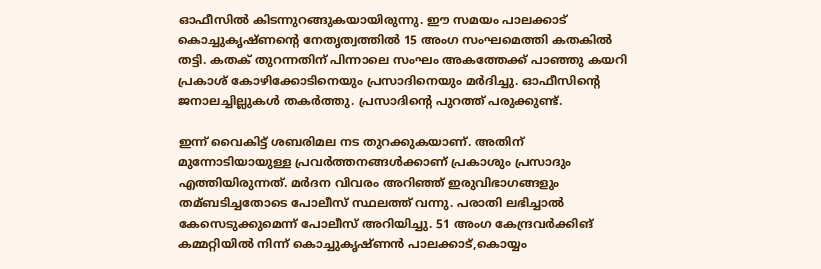ഓഫീസില്‍ കിടന്നുറങ്ങുകയായിരുന്നു. ഈ സമയം പാലക്കാട് കൊച്ചുകൃഷ്ണന്റെ നേതൃത്വത്തില്‍ 15 അംഗ സംഘമെത്തി കതകില്‍ തട്ടി. കതക് തുറന്നതിന് പിന്നാലെ സംഘം അകത്തേക്ക് പാഞ്ഞു കയറി പ്രകാശ് കോഴിക്കോടിനെയും പ്രസാദിനെയും മര്‍ദിച്ചു. ഓഫീസിന്റെ ജനാലച്ചില്ലുകള്‍ തകര്‍ത്തു. പ്രസാദിന്റെ പുറത്ത് പരുക്കുണ്ട്.

ഇന്ന് വൈകിട്ട് ശബരിമല നട തുറക്കുകയാണ്. അതിന് മുന്നോടിയായുള്ള പ്രവര്‍ത്തനങ്ങള്‍ക്കാണ് പ്രകാശും പ്രസാദും എത്തിയിരുന്നത്. മര്‍ദന വിവരം അറിഞ്ഞ് ഇരുവിഭാഗങ്ങളും തമ്ബടിച്ചതോടെ പോലീസ് സ്ഥലത്ത് വന്നു. പരാതി ലഭിച്ചാല്‍ കേസെടുക്കുമെന്ന് പോലീസ് അറിയിച്ചു. 51 അംഗ കേന്ദ്രവര്‍ക്കിങ് കമ്മറ്റിയില്‍ നിന്ന് കൊച്ചുകൃഷ്ണന്‍ പാലക്കാട്,കൊയ്യം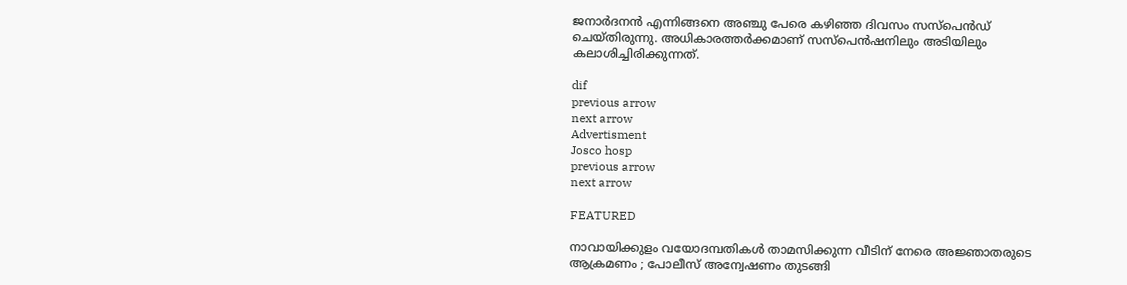ജനാര്‍ദനന്‍ എന്നിങ്ങനെ അഞ്ചു പേരെ കഴിഞ്ഞ ദിവസം സസ്‌പെന്‍ഡ് ചെയ്തിരുന്നു. അധികാരത്തര്‍ക്കമാണ് സസ്‌പെന്‍ഷനിലും അടിയിലും കലാശിച്ചിരിക്കുന്നത്.

dif
previous arrow
next arrow
Advertisment
Josco hosp
previous arrow
next arrow

FEATURED

നാവായിക്കുളം വയോദമ്പതികൾ താമസിക്കുന്ന വീടിന് നേരെ അജ്ഞാതരുടെ ആക്രമണം ; പോലീസ് അന്വേഷണം തുടങ്ങി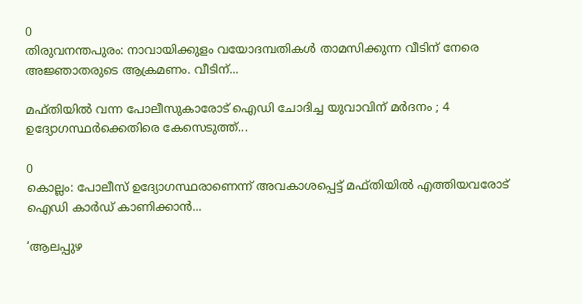0
തിരുവനന്തപുരം: നാവായിക്കുളം വയോദമ്പതികൾ താമസിക്കുന്ന വീടിന് നേരെ അജ്ഞാതരുടെ ആക്രമണം. വീടിന്...

മഫ്തിയിൽ വന്ന പോലീസുകാരോട് ഐഡി ചോദിച്ച യുവാവിന് മർദനം ; 4 ഉദ്യോഗസ്ഥർക്കെതിരെ കേസെടുത്ത്...

0
കൊല്ലം: പോലീസ് ഉദ്യോഗസ്ഥരാണെന്ന് അവകാശപ്പെട്ട് മഫ്‌തിയിൽ എത്തിയവരോട് ഐഡി കാർഡ് കാണിക്കാൻ...

‘ആലപ്പുഴ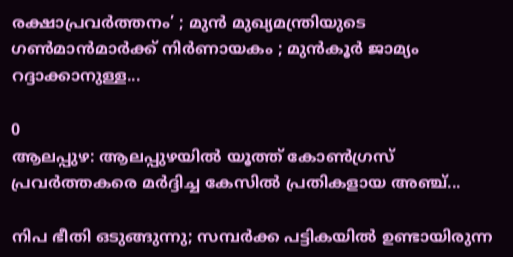രക്ഷാപ്രവർത്തനം’ ; മുൻ മുഖ്യമന്ത്രിയുടെ ഗൺമാൻമാർക്ക് നിർണായകം ; മുൻകൂർ ജാമ്യം റദ്ദാക്കാനുള്ള...

0
ആലപ്പുഴ: ആലപ്പുഴയിൽ യൂത്ത് കോൺഗ്രസ് പ്രവർത്തകരെ മർദ്ദിച്ച കേസിൽ പ്രതികളായ അഞ്ച്...

നിപ ഭീതി ഒടുങ്ങുന്നു; സമ്പർക്ക പട്ടികയിൽ ഉണ്ടായിരുന്ന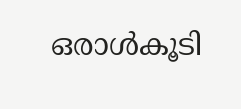ഒരാൾകൂടി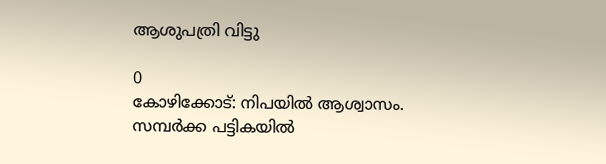ആശുപത്രി വിട്ടു

0
കോഴിക്കോട്: നിപയില്‍ ആശ്വാസം. സമ്പര്‍ക്ക പട്ടികയില്‍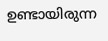ഉണ്ടായിരുന്ന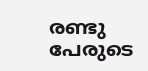രണ്ടു പേരുടെ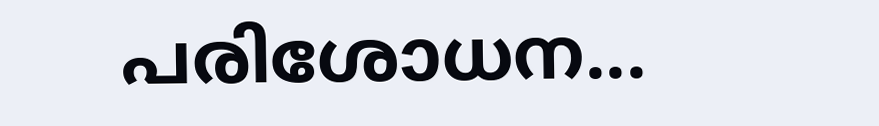പരിശോധന...